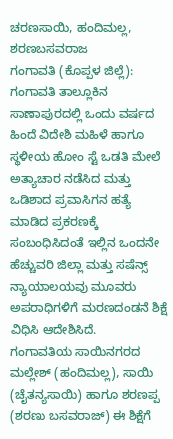ಚರಣಸಾಯಿ, ಹಂದಿಮಲ್ಲ, ಶರಣಬಸವರಾಜ
ಗಂಗಾವತಿ (ಕೊಪ್ಪಳ ಜಿಲ್ಲೆ): ಗಂಗಾವತಿ ತಾಲ್ಲೂಕಿನ ಸಾಣಾಪುರದಲ್ಲಿ ಒಂದು ವರ್ಷದ ಹಿಂದೆ ವಿದೇಶಿ ಮಹಿಳೆ ಹಾಗೂ ಸ್ಥಳೀಯ ಹೋಂ ಸ್ಟೆ ಒಡತಿ ಮೇಲೆ ಅತ್ಯಾಚಾರ ನಡೆಸಿದ ಮತ್ತು ಒಡಿಶಾದ ಪ್ರವಾಸಿಗನ ಹತ್ಯೆ ಮಾಡಿದ ಪ್ರಕರಣಕ್ಕೆ ಸಂಬಂಧಿಸಿದಂತೆ ಇಲ್ಲಿನ ಒಂದನೇ ಹೆಚ್ಚುವರಿ ಜಿಲ್ಲಾ ಮತ್ತು ಸಷೆನ್ಸ್ ನ್ಯಾಯಾಲಯವು ಮೂವರು ಅಪರಾಧಿಗಳಿಗೆ ಮರಣದಂಡನೆ ಶಿಕ್ಷೆ ವಿಧಿಸಿ ಆದೇಶಿಸಿದೆ.
ಗಂಗಾವತಿಯ ಸಾಯಿನಗರದ ಮಲ್ಲೇಶ್ (ಹಂದಿಮಲ್ಲ), ಸಾಯಿ (ಚೈತನ್ಯಸಾಯಿ) ಹಾಗೂ ಶರಣಪ್ಪ (ಶರಣು ಬಸವರಾಜ್) ಈ ಶಿಕ್ಷೆಗೆ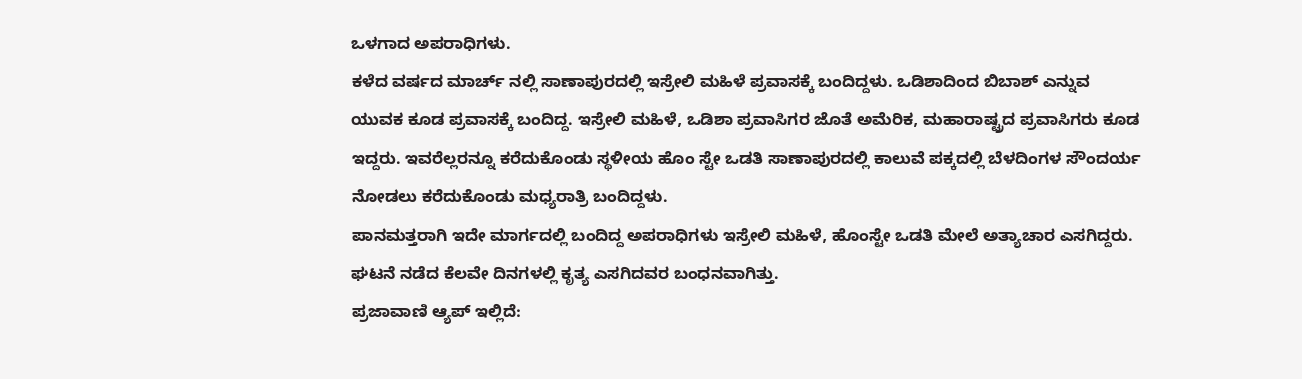ಒಳಗಾದ ಅಪರಾಧಿಗಳು.
ಕಳೆದ ವರ್ಷದ ಮಾರ್ಚ್ ನಲ್ಲಿ ಸಾಣಾಪುರದಲ್ಲಿ ಇಸ್ರೇಲಿ ಮಹಿಳೆ ಪ್ರವಾಸಕ್ಕೆ ಬಂದಿದ್ದಳು. ಒಡಿಶಾದಿಂದ ಬಿಬಾಶ್ ಎನ್ನುವ ಯುವಕ ಕೂಡ ಪ್ರವಾಸಕ್ಕೆ ಬಂದಿದ್ದ. ಇಸ್ರೇಲಿ ಮಹಿಳೆ, ಒಡಿಶಾ ಪ್ರವಾಸಿಗರ ಜೊತೆ ಅಮೆರಿಕ, ಮಹಾರಾಷ್ಟ್ರದ ಪ್ರವಾಸಿಗರು ಕೂಡ ಇದ್ದರು. ಇವರೆಲ್ಲರನ್ನೂ ಕರೆದುಕೊಂಡು ಸ್ಥಳೀಯ ಹೊಂ ಸ್ಟೇ ಒಡತಿ ಸಾಣಾಪುರದಲ್ಲಿ ಕಾಲುವೆ ಪಕ್ಕದಲ್ಲಿ ಬೆಳದಿಂಗಳ ಸೌಂದರ್ಯ ನೋಡಲು ಕರೆದುಕೊಂಡು ಮಧ್ಯರಾತ್ರಿ ಬಂದಿದ್ದಳು.
ಪಾನಮತ್ತರಾಗಿ ಇದೇ ಮಾರ್ಗದಲ್ಲಿ ಬಂದಿದ್ದ ಅಪರಾಧಿಗಳು ಇಸ್ರೇಲಿ ಮಹಿಳೆ, ಹೊಂಸ್ಟೇ ಒಡತಿ ಮೇಲೆ ಅತ್ಯಾಚಾರ ಎಸಗಿದ್ದರು. ಘಟನೆ ನಡೆದ ಕೆಲವೇ ದಿನಗಳಲ್ಲಿ ಕೃತ್ಯ ಎಸಗಿದವರ ಬಂಧನವಾಗಿತ್ತು.
ಪ್ರಜಾವಾಣಿ ಆ್ಯಪ್ ಇಲ್ಲಿದೆ: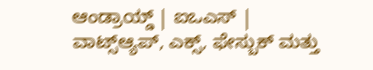ಆಂಡ್ರಾಯ್ಡ್ | ಐಒಎಸ್ | ವಾಟ್ಸ್ಆ್ಯಪ್, ಎಕ್ಸ್, ಫೇಸ್ಬುಕ್ ಮತ್ತು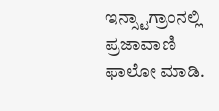ಇನ್ಸ್ಟಾಗ್ರಾಂನಲ್ಲಿ ಪ್ರಜಾವಾಣಿ ಫಾಲೋ ಮಾಡಿ.